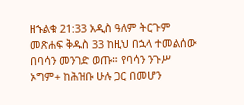ዘኁልቁ 21:33 አዲስ ዓለም ትርጉም መጽሐፍ ቅዱስ 33 ከዚህ በኋላ ተመልሰው በባሳን መንገድ ወጡ። የባሳን ንጉሥ ኦግም+ ከሕዝቡ ሁሉ ጋር በመሆን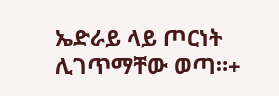ኤድራይ ላይ ጦርነት ሊገጥማቸው ወጣ።+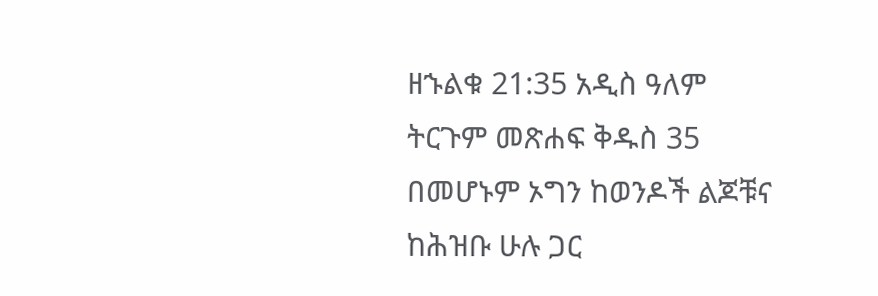ዘኁልቁ 21:35 አዲስ ዓለም ትርጉም መጽሐፍ ቅዱስ 35 በመሆኑም ኦግን ከወንዶች ልጆቹና ከሕዝቡ ሁሉ ጋር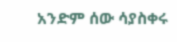አንድም ሰው ሳያስቀሩ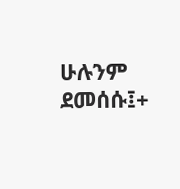ሁሉንም ደመሰሱ፤+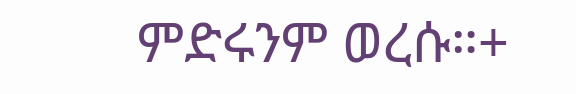ምድሩንም ወረሱ።+